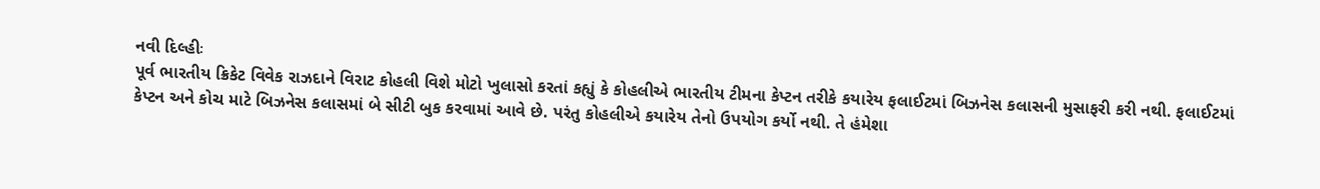નવી દિલ્હીઃ
પૂર્વ ભારતીય ક્રિકેટ વિવેક રાઝદાને વિરાટ કોહલી વિશે મોટો ખુલાસો કરતાં કહ્યું કે કોહલીએ ભારતીય ટીમના કેપ્ટન તરીકે કયારેય ફલાઈટમાં બિઝનેસ કલાસની મુસાફરી કરી નથી. ફલાઈટમાં કેપ્ટન અને કોચ માટે બિઝનેસ કલાસમાં બે સીટી બુક કરવામાં આવે છે. પરંતુ કોહલીએ કયારેય તેનો ઉપયોગ કર્યો નથી. તે હંમેશા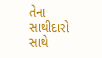તેના સાથીદારો સાથે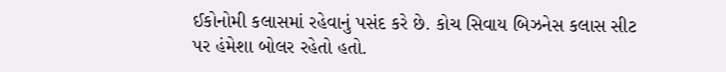ઈકોનોમી કલાસમાં રહેવાનું પસંદ કરે છે. કોચ સિવાય બિઝનેસ કલાસ સીટ પર હંમેશા બોલર રહેતો હતો.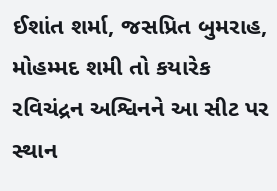ઈશાંત શર્મા, જસપ્રિત બુમરાહ, મોહમ્મદ શમી તો કયારેક રવિચંદ્રન અશ્વિનને આ સીટ પર સ્થાન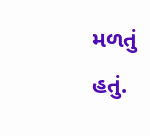મળતું હતું.